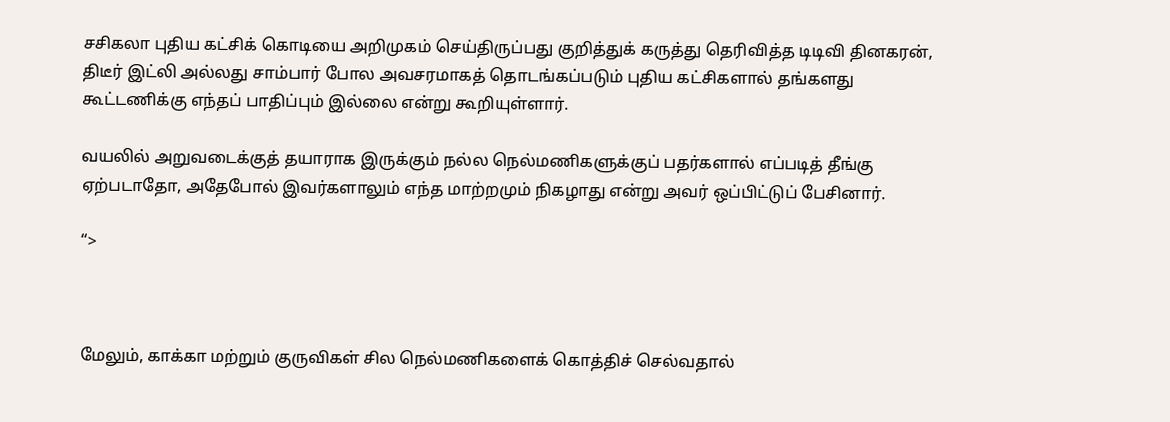சசிகலா புதிய கட்சிக் கொடியை அறிமுகம் செய்திருப்பது குறித்துக் கருத்து தெரிவித்த டிடிவி தினகரன், திடீர் இட்லி அல்லது சாம்பார் போல அவசரமாகத் தொடங்கப்படும் புதிய கட்சிகளால் தங்களது கூட்டணிக்கு எந்தப் பாதிப்பும் இல்லை என்று கூறியுள்ளார்.

வயலில் அறுவடைக்குத் தயாராக இருக்கும் நல்ல நெல்மணிகளுக்குப் பதர்களால் எப்படித் தீங்கு ஏற்படாதோ, அதேபோல் இவர்களாலும் எந்த மாற்றமும் நிகழாது என்று அவர் ஒப்பிட்டுப் பேசினார்.

“>



மேலும், காக்கா மற்றும் குருவிகள் சில நெல்மணிகளைக் கொத்திச் செல்வதால்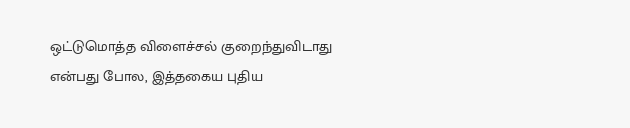ஒட்டுமொத்த விளைச்சல் குறைந்துவிடாது என்பது போல, இத்தகைய புதிய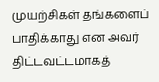முயற்சிகள் தங்களைப் பாதிக்காது என அவர் திட்டவட்டமாகத்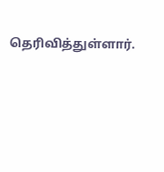தெரிவித்துள்ளார்.